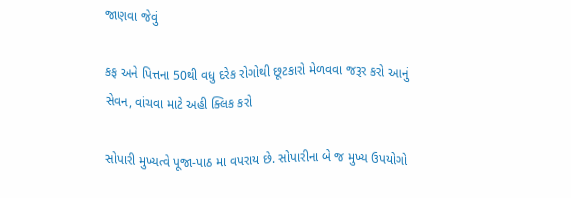જાણવા જેવું

કફ અને પિત્તના 50થી વધુ દરેક રોગોથી છૂટકારો મેળવવા જરૂર કરો આનું સેવન, વાંચવા માટે અહી ક્લિક કરો

સોપારી મુખ્યત્વે પૂજા-પાઠ મા વપરાય છે. સોપારીના બે જ મુખ્ય ઉપયોગો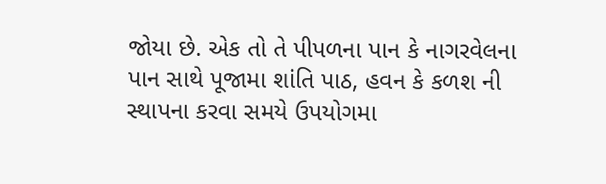જોયા છે. એક તો તે પીપળના પાન કે નાગરવેલના પાન સાથે પૂજામા શાંતિ પાઠ, હવન કે કળશ ની સ્થાપના કરવા સમયે ઉપયોગમા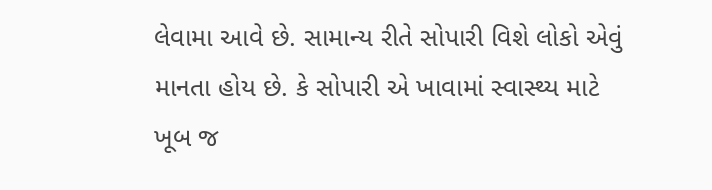લેવામા આવે છે. સામાન્ય રીતે સોપારી વિશે લોકો એવું માનતા હોય છે. કે સોપારી એ ખાવામાં સ્વાસ્થ્ય માટે ખૂબ જ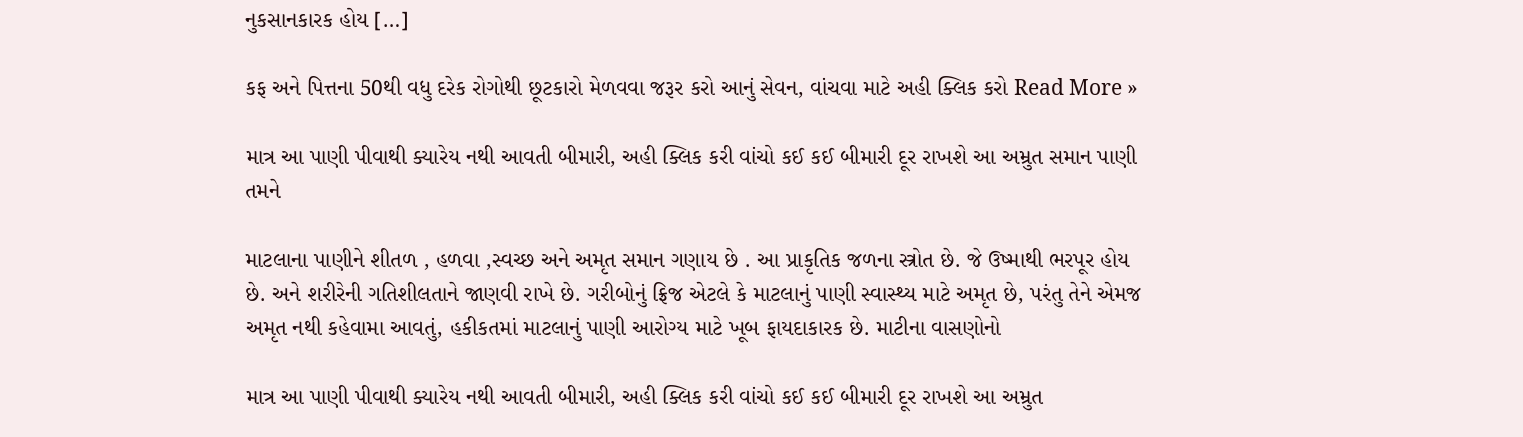નુકસાનકારક હોય […]

કફ અને પિત્તના 50થી વધુ દરેક રોગોથી છૂટકારો મેળવવા જરૂર કરો આનું સેવન, વાંચવા માટે અહી ક્લિક કરો Read More »

માત્ર આ પાણી પીવાથી ક્યારેય નથી આવતી બીમારી, અહી ક્લિક કરી વાંચો કઈ કઈ બીમારી દૂર રાખશે આ અમ્રુત સમાન પાણી તમને

માટલાના પાણીને શીતળ , હળવા ,સ્વચ્છ અને અમૃત સમાન ગણાય છે . આ પ્રાકૃતિક જળના સ્ત્રોત છે. જે ઉષ્માથી ભરપૂર હોય છે. અને શરીરેની ગતિશીલતાને જાણવી રાખે છે. ગરીબોનું ફ્રિજ એટલે કે માટલાનું પાણી સ્વાસ્થ્ય માટે અમૃત છે, પરંતુ તેને એમજ અમૃત નથી કહેવામા આવતું, હકીકતમાં માટલાનું પાણી આરોગ્ય માટે ખૂબ ફાયદાકારક છે. માટીના વાસણોનો

માત્ર આ પાણી પીવાથી ક્યારેય નથી આવતી બીમારી, અહી ક્લિક કરી વાંચો કઈ કઈ બીમારી દૂર રાખશે આ અમ્રુત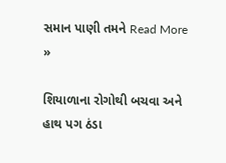સમાન પાણી તમને Read More »

શિયાળાના રોગોથી બચવા અને હાથ પગ ઠંડા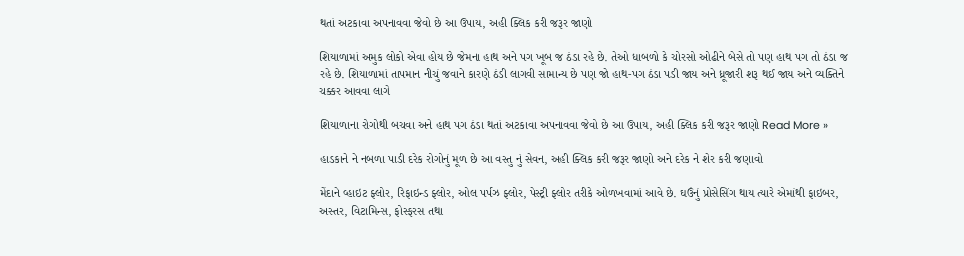થતાં અટકાવા અપનાવવા જેવો છે આ ઉપાય, અહી ક્લિક કરી જરૂર જાણો

શિયાળામાં અમુક લોકો એવા હોય છે જેમના હાથ અને પગ ખૂબ જ ઠંડા રહે છે. તેઓ ધાબળો કે ચોરસો ઓઢીને બેસે તો પણ હાથ પગ તો ઠંડા જ રહે છે. શિયાળામાં તાપમાન નીચું જવાને કારણે ઠંડી લાગવી સામાન્ય છે પણ જો હાથ-પગ ઠંડા પડી જાય અને ધ્રૂજારી શરૂ થઈ જાય અને વ્યક્તિને ચક્કર આવવા લાગે

શિયાળાના રોગોથી બચવા અને હાથ પગ ઠંડા થતાં અટકાવા અપનાવવા જેવો છે આ ઉપાય, અહી ક્લિક કરી જરૂર જાણો Read More »

હાડકાને ને નબળા પાડી દરેક રોગોનું મૂળ છે આ વસ્તુ નું સેવન, અહી ક્લિક કરી જરૂર જાણો અને દરેક ને શેર કરી જણાવો

મેંદાને વ્હાઇટ ફ્લોર, રિફાઇન્ડ ફ્લોર, ઓલ પર્પઝ ફ્લોર, પેસ્ટ્રી ફ્લોર તરીકે ઓળખવામાં આવે છે. ઘઉંનું પ્રોસેસિંગ થાય ત્યારે એમાંથી ફાઇબર, અસ્તર, વિટામિન્સ, ફોસ્ફરસ તથા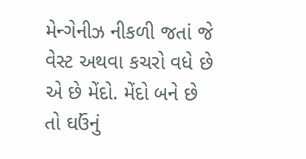મેન્ગેનીઝ નીકળી જતાં જે વેસ્ટ અથવા કચરો વધે છે એ છે મેંદો. મેંદો બને છે તો ઘઉંનું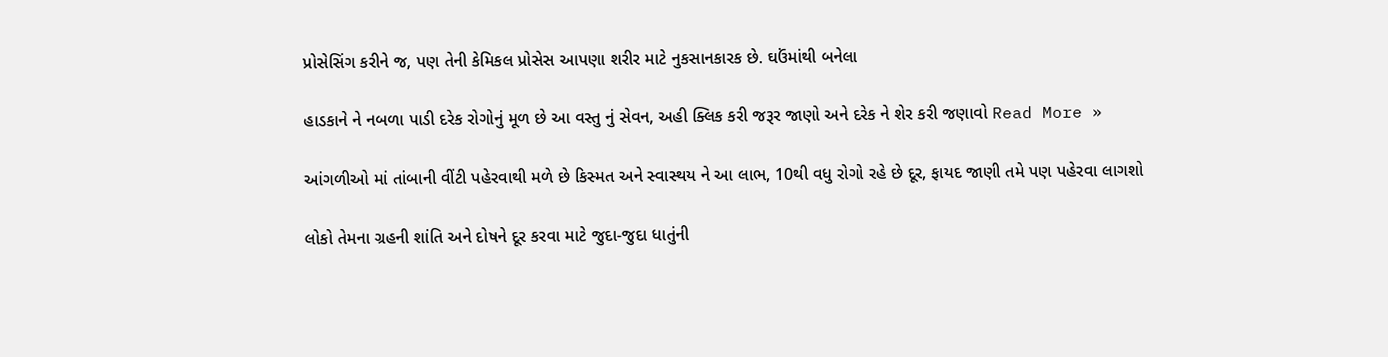પ્રોસેસિંગ કરીને જ, પણ તેની કેમિકલ પ્રોસેસ આપણા શરીર માટે નુકસાનકારક છે. ઘઉંમાંથી બનેલા

હાડકાને ને નબળા પાડી દરેક રોગોનું મૂળ છે આ વસ્તુ નું સેવન, અહી ક્લિક કરી જરૂર જાણો અને દરેક ને શેર કરી જણાવો Read More »

આંગળીઓ માં તાંબાની વીંટી પહેરવાથી મળે છે કિસ્મત અને સ્વાસ્થય ને આ લાભ, 10થી વધુ રોગો રહે છે દૂર, ફાયદ જાણી તમે પણ પહેરવા લાગશો

લોકો તેમના ગ્રહની શાંતિ અને દોષને દૂર કરવા માટે જુદા-જુદા ધાતુંની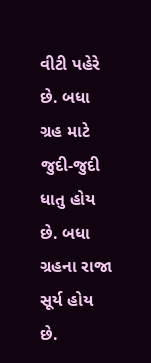વીટી પહેરે છે. બધા ગ્રહ માટે જુદી-જુદી ધાતુ હોય છે. બધા ગ્રહના રાજા સૂર્ય હોય છે.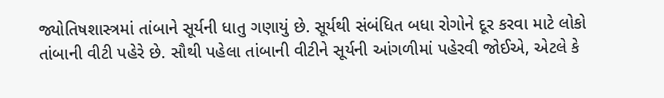જ્યોતિષશાસ્ત્રમાં તાંબાને સૂર્યની ધાતુ ગણાયું છે. સૂર્યથી સંબંધિત બધા રોગોને દૂર કરવા માટે લોકો તાંબાની વીટી પહેરે છે. સૌથી પહેલા તાંબાની વીટીને સૂર્યની આંગળીમાં પહેરવી જોઈએ, એટલે કે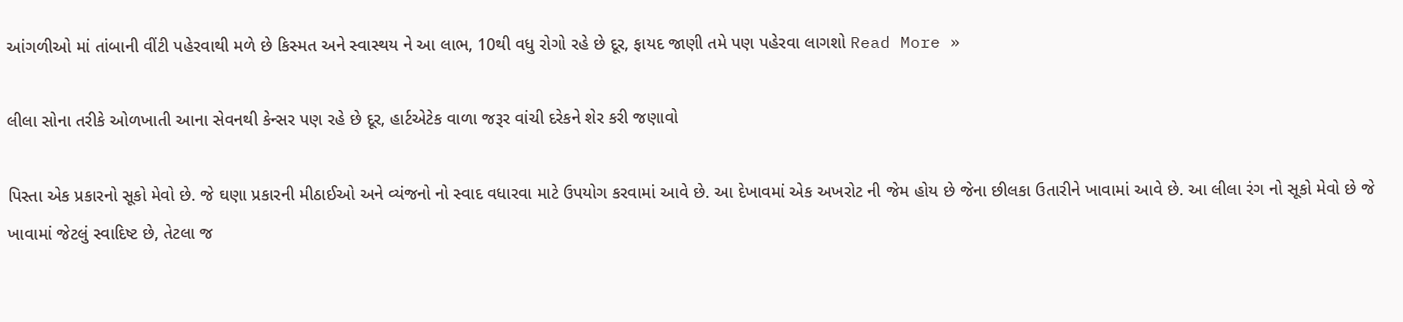આંગળીઓ માં તાંબાની વીંટી પહેરવાથી મળે છે કિસ્મત અને સ્વાસ્થય ને આ લાભ, 10થી વધુ રોગો રહે છે દૂર, ફાયદ જાણી તમે પણ પહેરવા લાગશો Read More »

લીલા સોના તરીકે ઓળખાતી આના સેવનથી કેન્સર પણ રહે છે દૂર, હાર્ટએટેક વાળા જરૂર વાંચી દરેકને શેર કરી જણાવો

પિસ્તા એક પ્રકારનો સૂકો મેવો છે. જે ઘણા પ્રકારની મીઠાઈઓ અને વ્યંજનો નો સ્વાદ વધારવા માટે ઉપયોગ કરવામાં આવે છે. આ દેખાવમાં એક અખરોટ ની જેમ હોય છે જેના છીલકા ઉતારીને ખાવામાં આવે છે. આ લીલા રંગ નો સૂકો મેવો છે જે ખાવામાં જેટલું સ્વાદિષ્ટ છે, તેટલા જ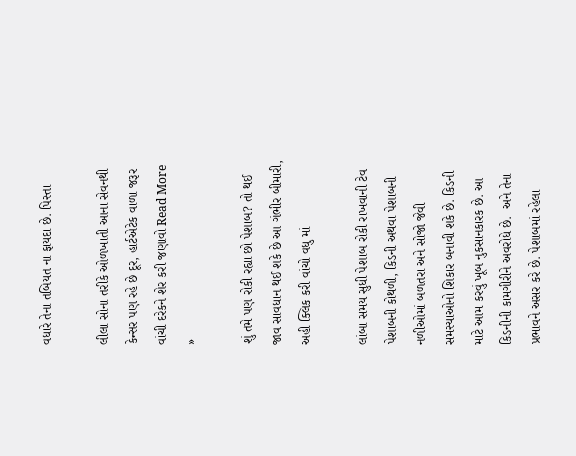વધારે તેના તબિયત ના ફાયદા છે. પિસ્તા

લીલા સોના તરીકે ઓળખાતી આના સેવનથી કેન્સર પણ રહે છે દૂર, હાર્ટએટેક વાળા જરૂર વાંચી દરેકને શેર કરી જણાવો Read More »

શું તમે પણ રોકી રહ્યા છો પેશાબ? તો થઈ જાવ સાવધાન થઈ શકે છે આ ગંભીર બીમારી, અહી ક્લિક કરી વાંચો વધુ માં

લાંબા સમય સુધી પેશાબ રોકી રાખવાની ટેવ પેશાબની કોથળી, કિડની અથવા પેશાબની નળીઓમાં બળતરા અને સોજો જેવી સમસ્યાઓનો શિકાર બનાવી શકે છે. કિડની માટે આમ કરવું ખૂબ નુકસાનકારક છે. આ કિડનીની કામગીરીને અવરોધે છે.  અને તેના પ્રભાવને અસર કરે છે. પેશાબમાં રહેલા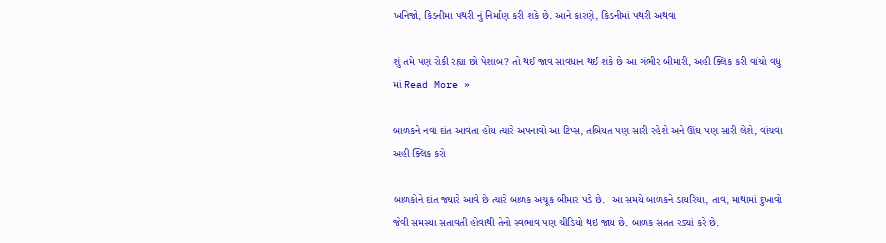ખનિજો, કિડનીમા પથરી નું નિર્માણ કરી શકે છે. આને કારણે, કિડનીમાં પથરી અથવા

શું તમે પણ રોકી રહ્યા છો પેશાબ? તો થઈ જાવ સાવધાન થઈ શકે છે આ ગંભીર બીમારી, અહી ક્લિક કરી વાંચો વધુ માં Read More »

બાળકને નવા દાંત આવતા હોય ત્યારે અપનાવો આ ટિપ્સ, તબિયત પણ સારી રહેશે અને ઊંઘ પણ સારી લેશે, વાંચવા અહી ક્લિક કરો

બાળકોને દાંત જ્યારે આવે છે ત્યારે બાળક અચૂક બીમાર પડે છે.  આ સમયે બાળકને ડાયરિયા, તાવ, માથામાં દુખાવો જેવી સમસ્યા સતાવતી હોવાથી તેનો સ્વભાવ પણ ચીડિયો થઇ જાય છે. બાળક સતત રડ્યાં કરે છે.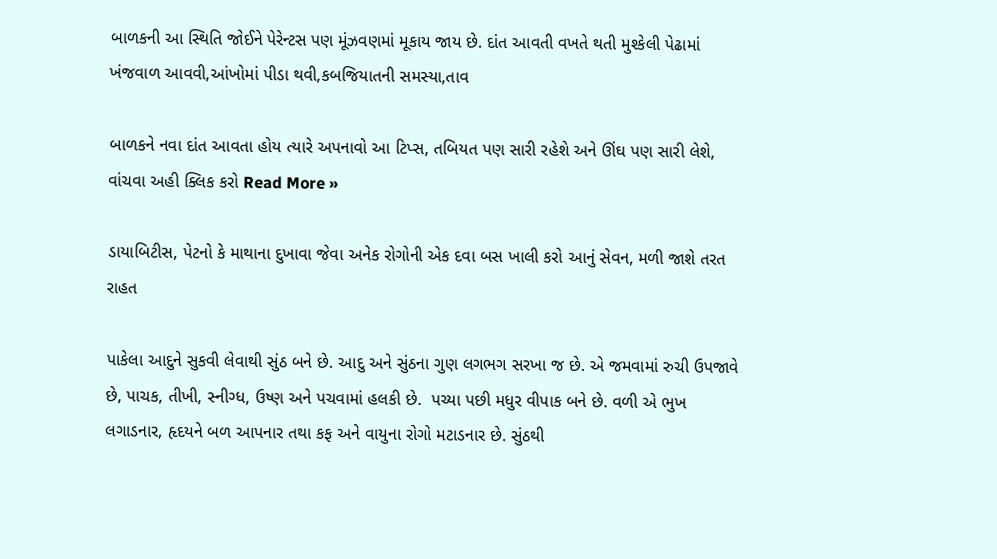બાળકની આ સ્થિતિ જોઈને પેરેન્ટસ પણ મૂંઝવણમાં મૂકાય જાય છે. દાંત આવતી વખતે થતી મુશ્કેલી પેઢામાં ખંજવાળ આવવી,આંખોમાં પીડા થવી,કબજિયાતની સમસ્યા,તાવ

બાળકને નવા દાંત આવતા હોય ત્યારે અપનાવો આ ટિપ્સ, તબિયત પણ સારી રહેશે અને ઊંઘ પણ સારી લેશે, વાંચવા અહી ક્લિક કરો Read More »

ડાયાબિટીસ, પેટનો કે માથાના દુખાવા જેવા અનેક રોગોની એક દવા બસ ખાલી કરો આનું સેવન, મળી જાશે તરત રાહત

પાકેલા આદુને સુકવી લેવાથી સુંઠ બને છે. આદુ અને સુંઠના ગુણ લગભગ સરખા જ છે. એ જમવામાં રુચી ઉપજાવે છે, પાચક, તીખી, સ્નીગ્ધ, ઉષ્ણ અને પચવામાં હલકી છે.  પચ્યા પછી મધુર વીપાક બને છે. વળી એ ભુખ લગાડનાર, હૃદયને બળ આપનાર તથા કફ અને વાયુના રોગો મટાડનાર છે. સુંઠથી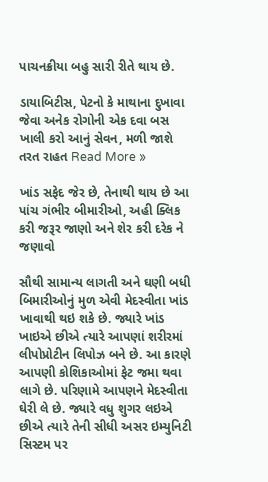પાચનક્રીયા બહુ સારી રીતે થાય છે.

ડાયાબિટીસ, પેટનો કે માથાના દુખાવા જેવા અનેક રોગોની એક દવા બસ ખાલી કરો આનું સેવન, મળી જાશે તરત રાહત Read More »

ખાંડ સફેદ જેર છે, તેનાથી થાય છે આ પાંચ ગંભીર બીમારીઓ, અહી ક્લિક કરી જરૂર જાણો અને શેર કરી દરેક ને જણાવો

સૌથી સામાન્ય લાગતી અને ઘણી બધી બિમારીઓનું મુળ એવી મેદસ્વીતા ખાંડ ખાવાથી થઇ શકે છે. જ્યારે ખાંડ ખાઇએ છીએ ત્યારે આપણાં શરીરમાં લીપોપ્રોટીન લિપોઝ બને છે. આ કારણે આપણી કોશિકાઓમાં ફેટ જમા થવા લાગે છે. પરિણામે આપણને મેદસ્વીતા ઘેરી લે છે. જ્યારે વધુ શુગર લઇએ છીએ ત્યારે તેની સીધી અસર ઇમ્યુનિટી સિસ્ટમ પર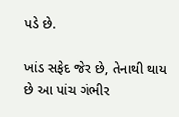પડે છે.

ખાંડ સફેદ જેર છે, તેનાથી થાય છે આ પાંચ ગંભીર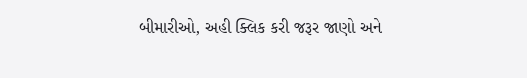બીમારીઓ, અહી ક્લિક કરી જરૂર જાણો અને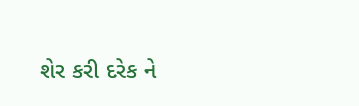શેર કરી દરેક ને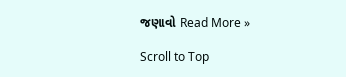જણાવો Read More »

Scroll to Top